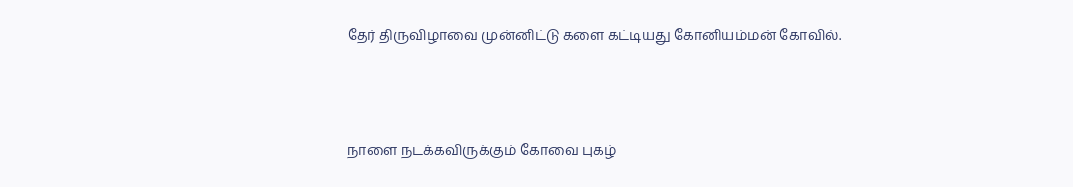தேர் திருவிழாவை முன்னிட்டு களை கட்டியது கோனியம்மன் கோவில்.



நாளை நடக்கவிருக்கும் கோவை புகழ்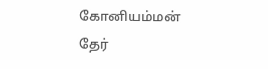கோனியம்மன் தேர்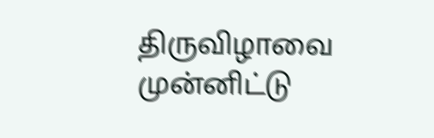திருவிழாவை முன்னிட்டு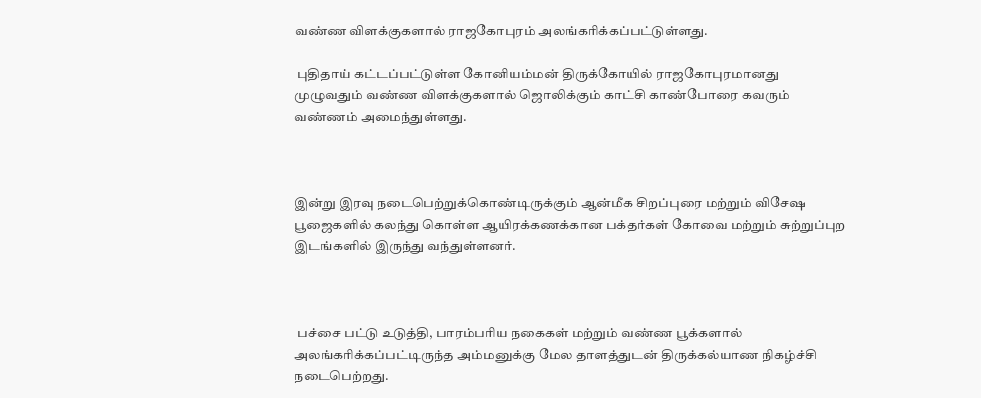வண்ண விளக்குகளால் ராஜகோபுரம் அலங்கரிக்கப்பட்டுள்ளது.

 புதிதாய் கட்டப்பட்டுள்ள கோனியம்மன் திருக்கோயில் ராஜகோபுரமானது முழுவதும் வண்ண விளக்குகளால் ஜொலிக்கும் காட்சி காண்போரை கவரும் வண்ணம் அமைந்துள்ளது.



இன்று இரவு நடைபெற்றுக்கொண்டிருக்கும் ஆன்மீக சிறப்புரை மற்றும் விசேஷ பூஜைகளில் கலந்து கொள்ள ஆயிரக்கணக்கான பக்தர்கள் கோவை மற்றும் சுற்றுப்புற இடங்களில் இருந்து வந்துள்ளனர்.



 பச்சை பட்டு உடுத்தி, பாரம்பரிய நகைகள் மற்றும் வண்ண பூக்களால் அலங்கரிக்கப்பட்டிருந்த அம்மனுக்கு மேல தாளத்துடன் திருக்கல்யாண நிகழ்ச்சி நடைபெற்றது.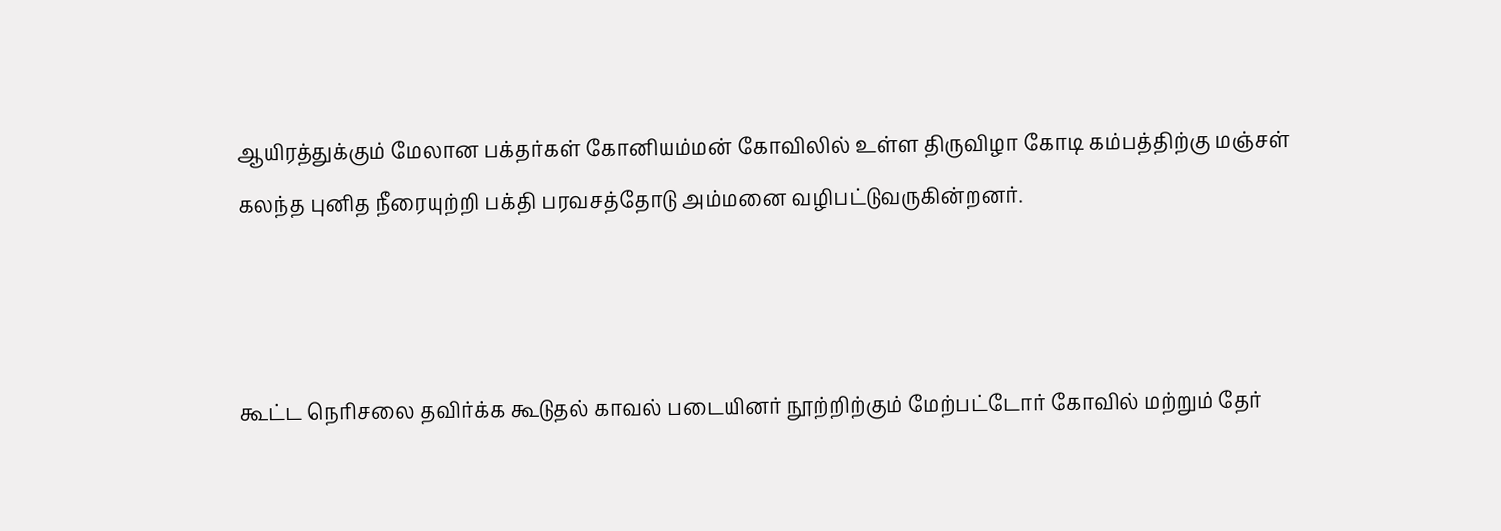ஆயிரத்துக்கும் மேலான பக்தர்கள் கோனியம்மன் கோவிலில் உள்ள திருவிழா கோடி கம்பத்திற்கு மஞ்சள் கலந்த புனித நீரையுற்றி பக்தி பரவசத்தோடு அம்மனை வழிபட்டுவருகின்றனர்.



கூட்ட நெரிசலை தவிர்க்க கூடுதல் காவல் படையினர் நூற்றிற்கும் மேற்பட்டோர் கோவில் மற்றும் தேர்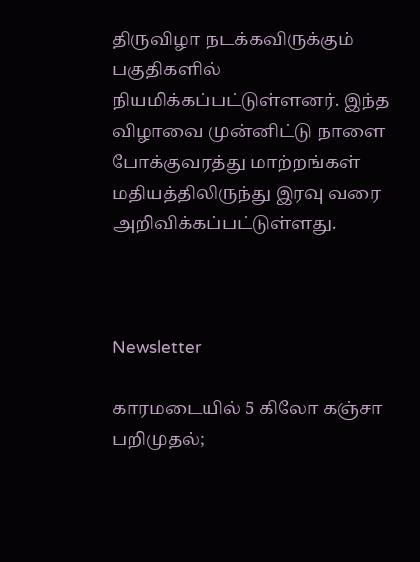திருவிழா நடக்கவிருக்கும் பகுதிகளில் நியமிக்கப்பட்டுள்ளனர். இந்த விழாவை முன்னிட்டு நாளை போக்குவரத்து மாற்றங்கள் மதியத்திலிருந்து இரவு வரை அறிவிக்கப்பட்டுள்ளது.



Newsletter

காரமடையில் 5 கிலோ கஞ்சா பறிமுதல்;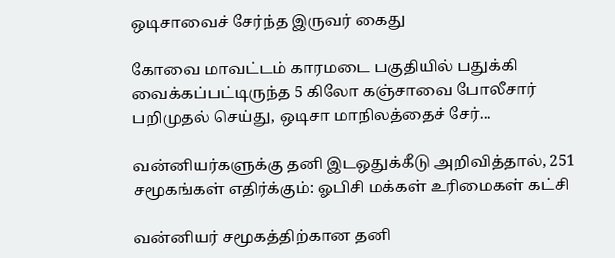ஒடிசாவைச் சேர்ந்த இருவர் கைது

கோவை மாவட்டம் காரமடை பகுதியில் பதுக்கி வைக்கப்பட்டிருந்த 5 கிலோ கஞ்சாவை போலீசார் பறிமுதல் செய்து, ஒடிசா மாநிலத்தைச் சேர்...

வன்னியர்களுக்கு தனி இடஒதுக்கீடு அறிவித்தால், 251 சமூகங்கள் எதிர்க்கும்: ஓபிசி மக்கள் உரிமைகள் கட்சி

வன்னியர் சமூகத்திற்கான தனி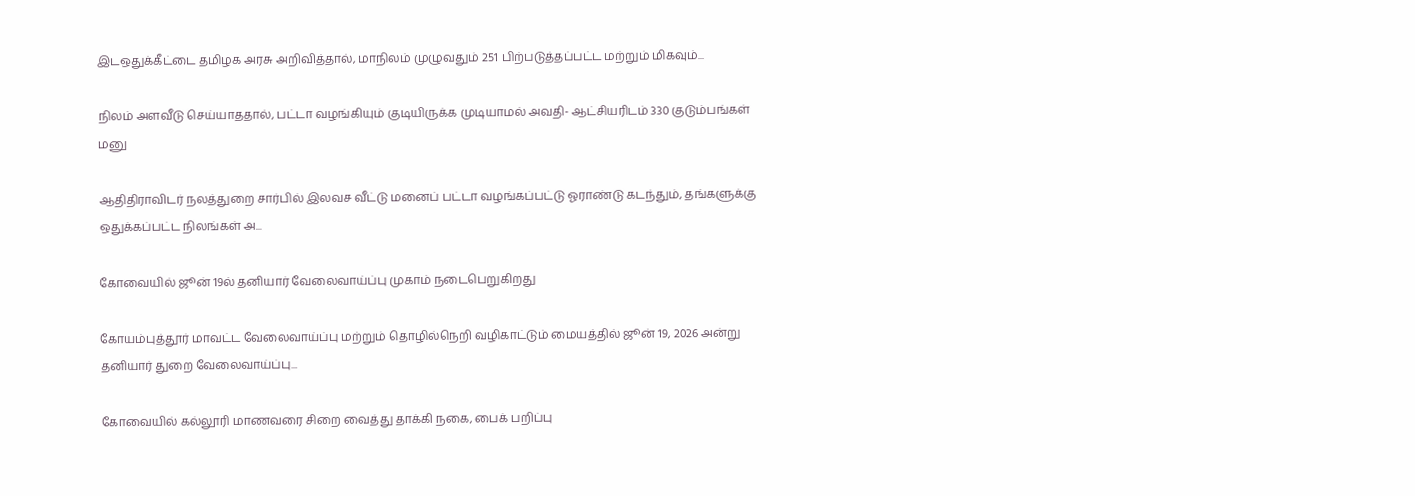இடஒதுக்கீட்டை தமிழக அரசு அறிவித்தால், மாநிலம் முழுவதும் 251 பிற்படுத்தப்பட்ட மற்றும் மிகவும்...

நிலம் அளவீடு செய்யாததால், பட்டா வழங்கியும் குடியிருக்க முடியாமல் அவதி- ஆட்சியரிடம் 330 குடும்பங்கள் மனு

ஆதிதிராவிடர் நலத்துறை சார்பில் இலவச வீட்டு மனைப் பட்டா வழங்கப்பட்டு ஓராண்டு கடந்தும், தங்களுக்கு ஒதுக்கப்பட்ட நிலங்கள் அ...

கோவையில் ஜூன் 19ல் தனியார் வேலைவாய்ப்பு முகாம் நடைபெறுகிறது

கோயம்புத்தூர் மாவட்ட வேலைவாய்ப்பு மற்றும் தொழில்நெறி வழிகாட்டும் மையத்தில் ஜூன் 19, 2026 அன்று தனியார் துறை வேலைவாய்ப்பு...

கோவையில் கல்லூரி மாணவரை சிறை வைத்து தாக்கி நகை, பைக் பறிப்பு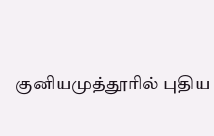குனியமுத்தூரில் புதிய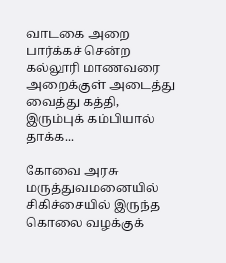வாடகை அறை பார்க்கச் சென்ற கல்லூரி மாணவரை அறைக்குள் அடைத்து வைத்து கத்தி, இரும்புக் கம்பியால் தாக்க...

கோவை அரசு மருத்துவமனையில் சிகிச்சையில் இருந்த கொலை வழக்குக்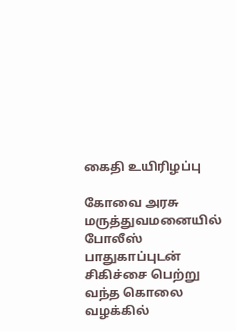கைதி உயிரிழப்பு

கோவை அரசு மருத்துவமனையில் போலீஸ் பாதுகாப்புடன் சிகிச்சை பெற்று வந்த கொலை வழக்கில்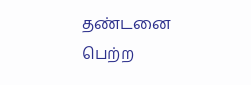தண்டனை பெற்ற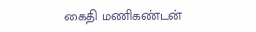கைதி மணிகண்டன்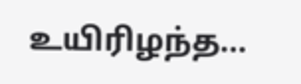உயிரிழந்த...